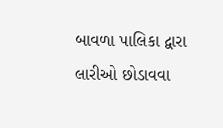બાવળા પાલિકા દ્વારા લારીઓ છોડાવવા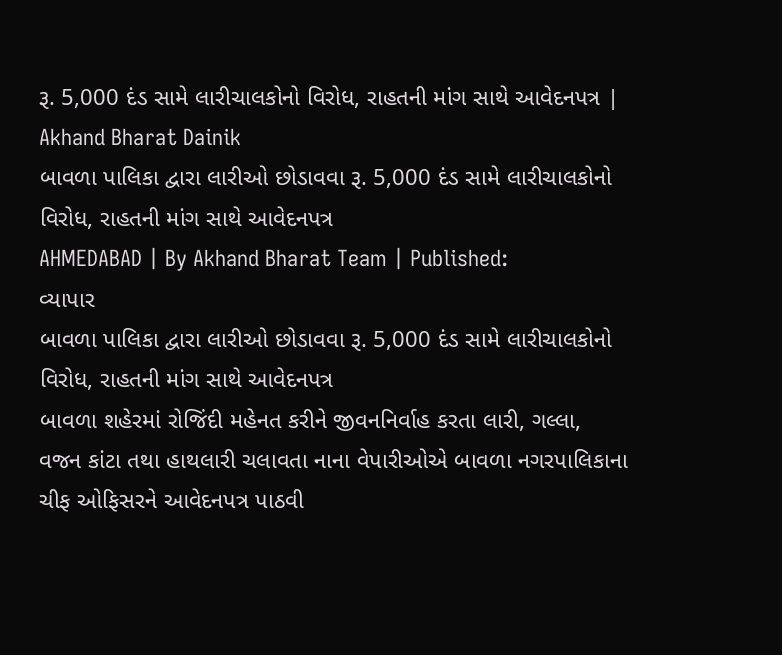રૂ. 5,000 દંડ સામે લારીચાલકોનો વિરોધ, રાહતની માંગ સાથે આવેદનપત્ર | Akhand Bharat Dainik
બાવળા પાલિકા દ્વારા લારીઓ છોડાવવા રૂ. 5,000 દંડ સામે લારીચાલકોનો વિરોધ, રાહતની માંગ સાથે આવેદનપત્ર
AHMEDABAD | By Akhand Bharat Team | Published:
વ્યાપાર
બાવળા પાલિકા દ્વારા લારીઓ છોડાવવા રૂ. 5,000 દંડ સામે લારીચાલકોનો વિરોધ, રાહતની માંગ સાથે આવેદનપત્ર
બાવળા શહેરમાં રોજિંદી મહેનત કરીને જીવનનિર્વાહ કરતા લારી, ગલ્લા, વજન કાંટા તથા હાથલારી ચલાવતા નાના વેપારીઓએ બાવળા નગરપાલિકાના ચીફ ઓફિસરને આવેદનપત્ર પાઠવી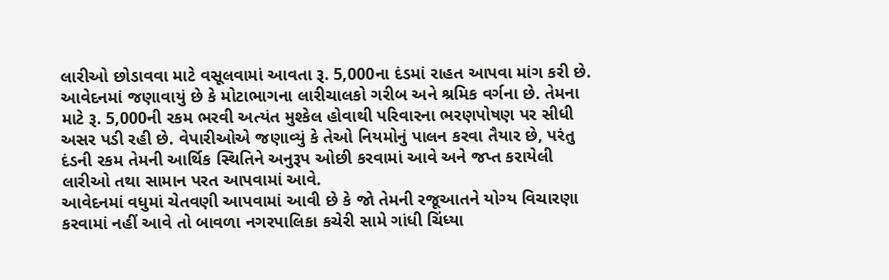લારીઓ છોડાવવા માટે વસૂલવામાં આવતા રૂ. 5,000ના દંડમાં રાહત આપવા માંગ કરી છે.
આવેદનમાં જણાવાયું છે કે મોટાભાગના લારીચાલકો ગરીબ અને શ્રમિક વર્ગના છે. તેમના માટે રૂ. 5,000ની રકમ ભરવી અત્યંત મુશ્કેલ હોવાથી પરિવારના ભરણપોષણ પર સીધી અસર પડી રહી છે. વેપારીઓએ જણાવ્યું કે તેઓ નિયમોનું પાલન કરવા તૈયાર છે, પરંતુ દંડની રકમ તેમની આર્થિક સ્થિતિને અનુરૂપ ઓછી કરવામાં આવે અને જપ્ત કરાયેલી લારીઓ તથા સામાન પરત આપવામાં આવે.
આવેદનમાં વધુમાં ચેતવણી આપવામાં આવી છે કે જો તેમની રજૂઆતને યોગ્ય વિચારણા કરવામાં નહીં આવે તો બાવળા નગરપાલિકા કચેરી સામે ગાંધી ચિંધ્યા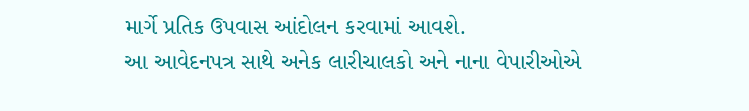માર્ગે પ્રતિક ઉપવાસ આંદોલન કરવામાં આવશે.
આ આવેદનપત્ર સાથે અનેક લારીચાલકો અને નાના વેપારીઓએ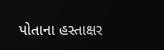પોતાના હસ્તાક્ષર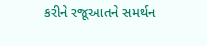કરીને રજૂઆતને સમર્થન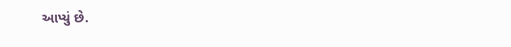આપ્યું છે.